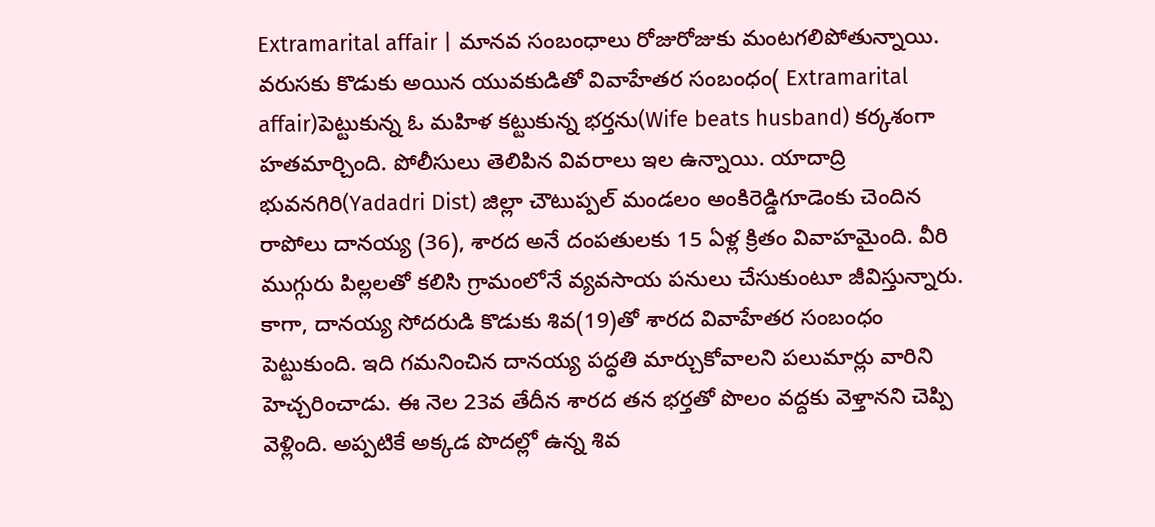Extramarital affair | మానవ సంబంధాలు రోజురోజుకు మంటగలిపోతున్నాయి. వరుసకు కొడుకు అయిన యువకుడితో వివాహేతర సంబంధం( Extramarital affair)పెట్టుకున్న ఓ మహిళ కట్టుకున్న భర్తను(Wife beats husband) కర్కశంగా హతమార్చింది. పోలీసులు తెలిపిన వివరాలు ఇల ఉన్నాయి. యాదాద్రి భువనగిరి(Yadadri Dist) జిల్లా చౌటుప్పల్ మండలం అంకిరెడ్డిగూడెంకు చెందిన రాపోలు దానయ్య (36), శారద అనే దంపతులకు 15 ఏళ్ల క్రితం వివాహమైంది. వీరి ముగ్గురు పిల్లలతో కలిసి గ్రామంలోనే వ్యవసాయ పనులు చేసుకుంటూ జీవిస్తున్నారు.
కాగా, దానయ్య సోదరుడి కొడుకు శివ(19)తో శారద వివాహేతర సంబంధం పెట్టుకుంది. ఇది గమనించిన దానయ్య పద్ధతి మార్చుకోవాలని పలుమార్లు వారిని హెచ్చరించాడు. ఈ నెల 23వ తేదీన శారద తన భర్తతో పొలం వద్దకు వెళ్తానని చెప్పి వెళ్లింది. అప్పటికే అక్కడ పొదల్లో ఉన్న శివ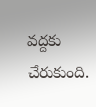వద్దకు చేరుకుంది.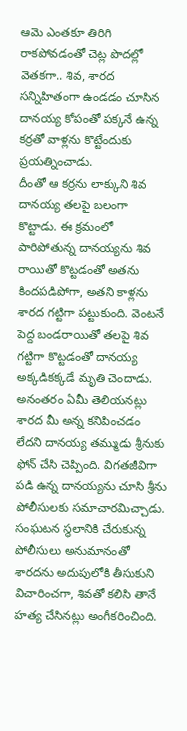ఆమె ఎంతకూ తిరిగి రాకపోవడంతో చెట్ల పొదల్లో వెతకగా.. శివ, శారద సన్నిహితంగా ఉండడం చూసిన దానయ్య కోపంతో పక్కనే ఉన్న కర్రతో వాళ్లను కొట్టేందుకు ప్రయత్నించాడు.
దీంతో ఆ కర్రను లాక్కుని శివ దానయ్య తలపై బలంగా కొట్టాడు. ఈ క్రమంలో పారిపోతున్న దానయ్యను శివ రాయితో కొట్టడంతో అతను కిందపడిపోగా, అతని కాళ్లను శారద గట్టిగా పట్టుకుంది. వెంటనే పెద్ద బండరాయితో తలపై శివ గట్టిగా కొట్టడంతో దానయ్య అక్కడికక్కడే మృతి చెందాడు. అనంతరం ఏమీ తెలియనట్లు శారద మీ అన్న కనిపించడం లేదని దానయ్య తమ్ముడు శ్రీనుకు ఫోన్ చేసి చెప్పింది. విగతజీవిగా పడి ఉన్న దానయ్యను చూసి శ్రీను పోలీసులకు సమాచారమిచ్చాడు. సంఘటన స్థలానికి చేరుకున్న పోలీసులు అనుమానంతో శారదను అదుపులోకి తీసుకుని విచారించగా, శివతో కలిసి తానే హత్య చేసినట్లు అంగీకరించింది.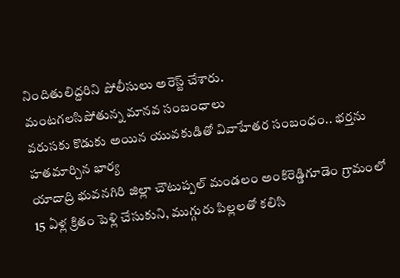నిందితులిద్దరిని పోలీసులు అరెస్ట్ చేశారు.
మంటగలసిపోతున్న మానవ సంబంధాలు
వరుసకు కొడుకు అయిన యువకుడితో వివాహేతర సంబంధం.. భర్తను హతమార్చిన భార్య
యాదాద్రి భువనగిరి జిల్లా చౌటుప్పల్ మండలం అంకిరెడ్డిగూడెం గ్రామంలో 15 ఏళ్ల క్రితం పెళ్లి చేసుకుని, ముగ్గురు పిల్లలతో కలిసి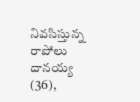నివసిస్తున్న రాపోలు దానయ్య (36),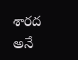శారద అనే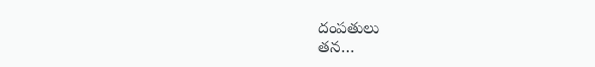దంపతులు
తన…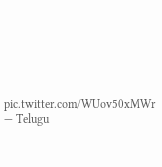pic.twitter.com/WUov50xMWr
— Telugu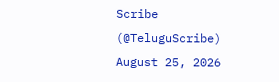Scribe (@TeluguScribe) August 25, 2026